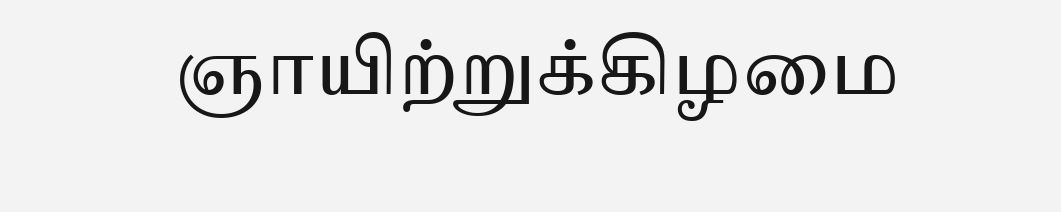ஞாயிற்றுக்கிழமை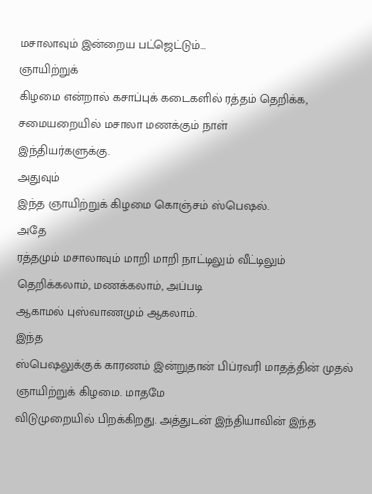மசாலாவும் இன்றைய பட்ஜெட்டும்…
ஞாயிற்றுக்
கிழமை என்றால் கசாப்புக் கடைகளில் ரத்தம் தெறிக்க, சமையறையில் மசாலா மணக்கும் நாள்
இந்தியர்களுக்கு.
அதுவும்
இந்த ஞாயிற்றுக் கிழமை கொஞ்சம் ஸ்பெஷல்.
அதே
ரத்தமும் மசாலாவும் மாறி மாறி நாட்டிலும் வீட்டிலும் தெறிக்கலாம், மணக்கலாம், அப்படி
ஆகாமல் புஸ்வாணமும் ஆகலாம்.
இந்த
ஸ்பெஷலுக்குக் காரணம் இன்றுதான் பிப்ரவரி மாதத்தின் முதல் ஞாயிற்றுக் கிழமை. மாதமே
விடுமுறையில் பிறக்கிறது. அத்துடன் இந்தியாவின் இந்த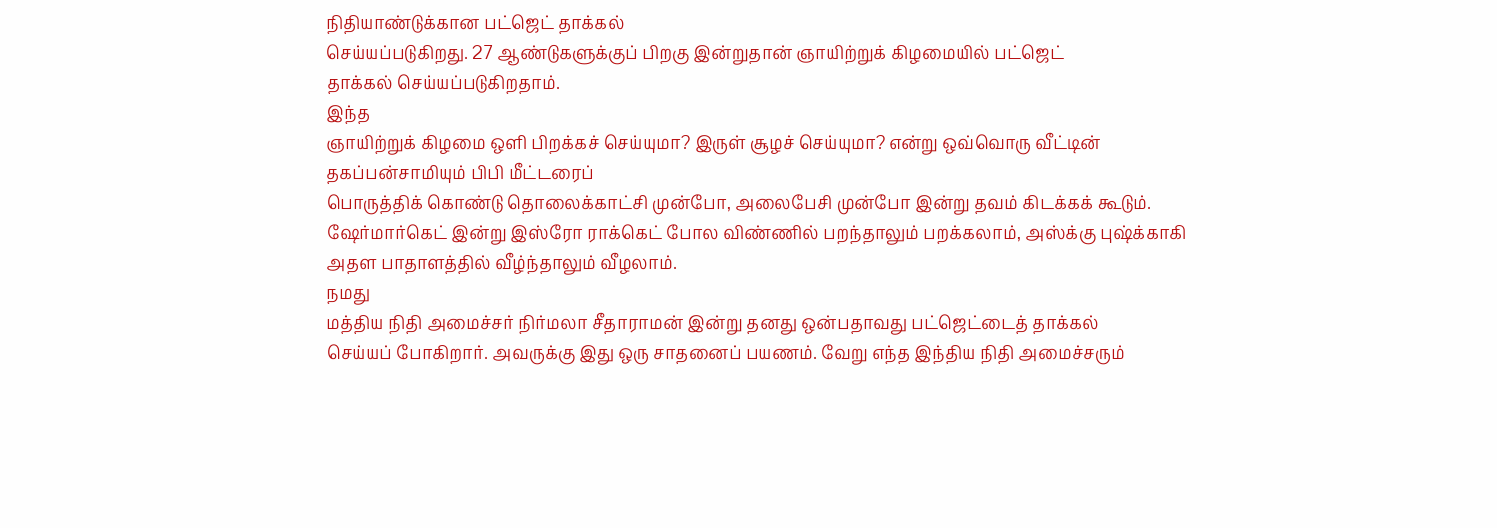நிதியாண்டுக்கான பட்ஜெட் தாக்கல்
செய்யப்படுகிறது. 27 ஆண்டுகளுக்குப் பிறகு இன்றுதான் ஞாயிற்றுக் கிழமையில் பட்ஜெட்
தாக்கல் செய்யப்படுகிறதாம்.
இந்த
ஞாயிற்றுக் கிழமை ஒளி பிறக்கச் செய்யுமா? இருள் சூழச் செய்யுமா? என்று ஒவ்வொரு வீட்டின் தகப்பன்சாமியும் பிபி மீட்டரைப்
பொருத்திக் கொண்டு தொலைக்காட்சி முன்போ, அலைபேசி முன்போ இன்று தவம் கிடக்கக் கூடும்.
ஷேர்மார்கெட் இன்று இஸ்ரோ ராக்கெட் போல விண்ணில் பறந்தாலும் பறக்கலாம், அஸ்க்கு புஷ்க்காகி
அதள பாதாளத்தில் வீழ்ந்தாலும் வீழலாம்.
நமது
மத்திய நிதி அமைச்சர் நிர்மலா சீதாராமன் இன்று தனது ஒன்பதாவது பட்ஜெட்டைத் தாக்கல்
செய்யப் போகிறார். அவருக்கு இது ஒரு சாதனைப் பயணம். வேறு எந்த இந்திய நிதி அமைச்சரும்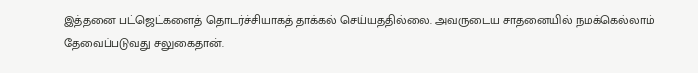இத்தனை பட்ஜெட்களைத் தொடர்ச்சியாகத் தாக்கல் செய்யததில்லை. அவருடைய சாதனையில் நமக்கெல்லாம்
தேவைப்படுவது சலுகைதான்.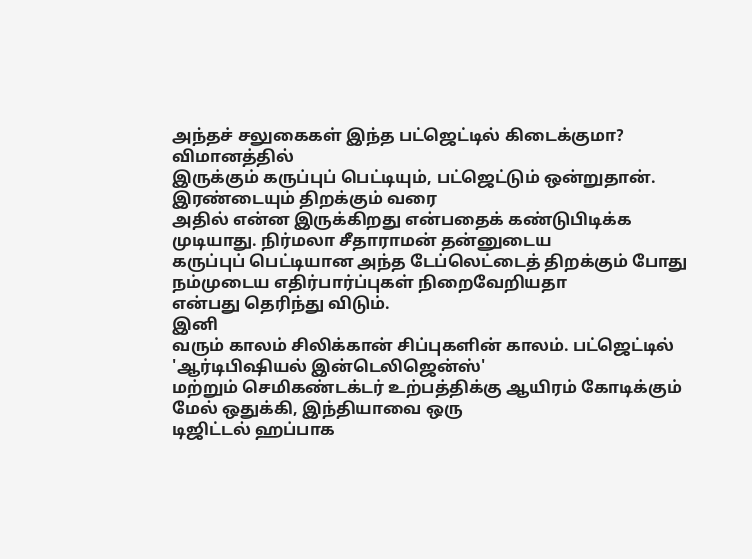அந்தச் சலுகைகள் இந்த பட்ஜெட்டில் கிடைக்குமா?
விமானத்தில்
இருக்கும் கருப்புப் பெட்டியும், பட்ஜெட்டும் ஒன்றுதான். இரண்டையும் திறக்கும் வரை
அதில் என்ன இருக்கிறது என்பதைக் கண்டுபிடிக்க முடியாது. நிர்மலா சீதாராமன் தன்னுடைய
கருப்புப் பெட்டியான அந்த டேப்லெட்டைத் திறக்கும் போது நம்முடைய எதிர்பார்ப்புகள் நிறைவேறியதா
என்பது தெரிந்து விடும்.
இனி
வரும் காலம் சிலிக்கான் சிப்புகளின் காலம். பட்ஜெட்டில் 'ஆர்டிபிஷியல் இன்டெலிஜென்ஸ்'
மற்றும் செமிகண்டக்டர் உற்பத்திக்கு ஆயிரம் கோடிக்கும் மேல் ஒதுக்கி, இந்தியாவை ஒரு
டிஜிட்டல் ஹப்பாக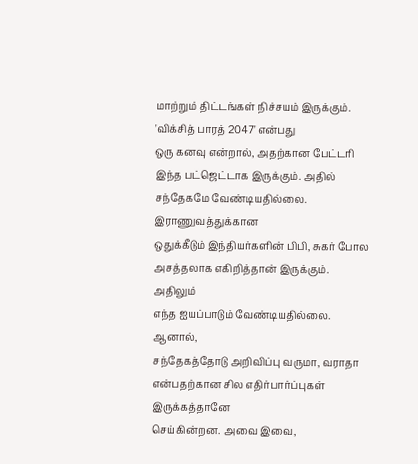மாற்றும் திட்டங்கள் நிச்சயம் இருக்கும். 'விக்சித் பாரத் 2047' என்பது
ஒரு கனவு என்றால், அதற்கான பேட்டரி இந்த பட்ஜெட்டாக இருக்கும். அதில் சந்தேகமே வேண்டியதில்லை.
இராணுவத்துக்கான
ஒதுக்கீடும் இந்தியர்களின் பிபி, சுகர் போல அசத்தலாக எகிறித்தான் இருக்கும். அதிலும்
எந்த ஐயப்பாடும் வேண்டியதில்லை.
ஆனால்,
சந்தேகத்தோடு அறிவிப்பு வருமா, வராதா என்பதற்கான சில எதிர்பார்ப்புகள் இருக்கத்தானே
செய்கின்றன. அவை இவை,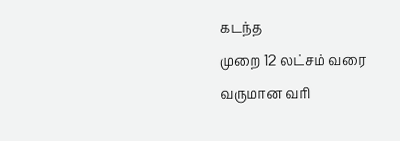கடந்த
முறை 12 லட்சம் வரை வருமான வரி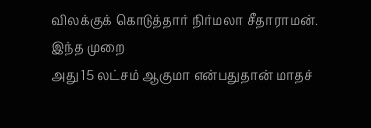விலக்குக் கொடுத்தார் நிர்மலா சீதாராமன். இந்த முறை
அது 15 லட்சம் ஆகுமா என்பதுதான் மாதச்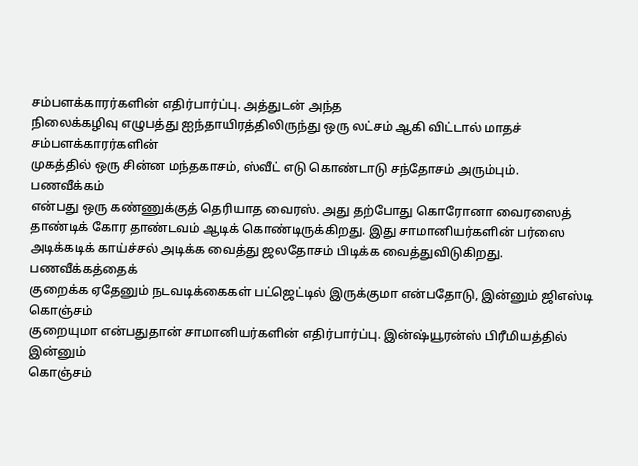சம்பளக்காரர்களின் எதிர்பார்ப்பு. அத்துடன் அந்த
நிலைக்கழிவு எழுபத்து ஐந்தாயிரத்திலிருந்து ஒரு லட்சம் ஆகி விட்டால் மாதச் சம்பளக்காரர்களின்
முகத்தில் ஒரு சின்ன மந்தகாசம், ஸ்வீட் எடு கொண்டாடு சந்தோசம் அரும்பும்.
பணவீக்கம்
என்பது ஒரு கண்ணுக்குத் தெரியாத வைரஸ். அது தற்போது கொரோனா வைரஸைத் தாண்டிக் கோர தாண்டவம் ஆடிக் கொண்டிருக்கிறது. இது சாமானியர்களின் பர்ஸை
அடிக்கடிக் காய்ச்சல் அடிக்க வைத்து ஜலதோசம் பிடிக்க வைத்துவிடுகிறது. பணவீக்கத்தைக்
குறைக்க ஏதேனும் நடவடிக்கைகள் பட்ஜெட்டில் இருக்குமா என்பதோடு, இன்னும் ஜிஎஸ்டி கொஞ்சம்
குறையுமா என்பதுதான் சாமானியர்களின் எதிர்பார்ப்பு. இன்ஷ்யூரன்ஸ் பிரீமியத்தில் இன்னும்
கொஞ்சம்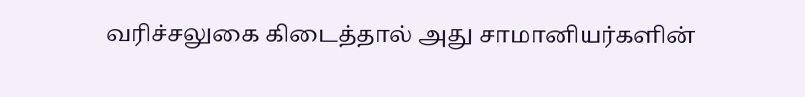வரிச்சலுகை கிடைத்தால் அது சாமானியர்களின்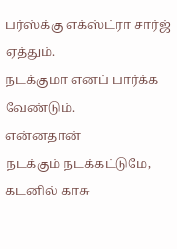பர்ஸ்க்கு எக்ஸ்ட்ரா சார்ஜ் ஏத்தும்.
நடக்குமா எனப் பார்க்க வேண்டும்.
என்னதான்
நடக்கும் நடக்கட்டுமே, கடனில் காசு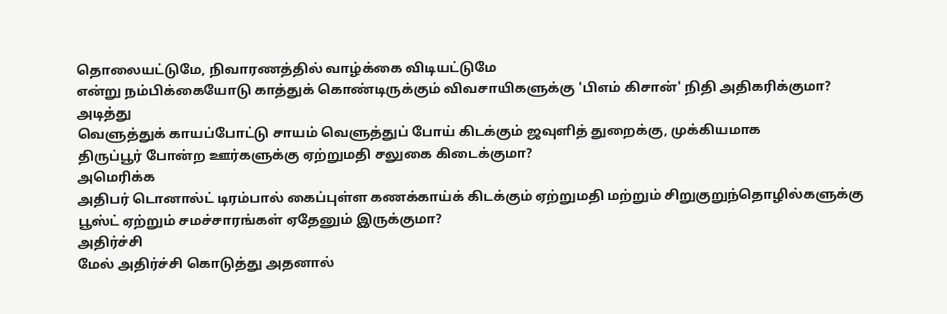தொலையட்டுமே, நிவாரணத்தில் வாழ்க்கை விடியட்டுமே
என்று நம்பிக்கையோடு காத்துக் கொண்டிருக்கும் விவசாயிகளுக்கு 'பிஎம் கிசான்' நிதி அதிகரிக்குமா?
அடித்து
வெளுத்துக் காயப்போட்டு சாயம் வெளுத்துப் போய் கிடக்கும் ஜவுளித் துறைக்கு, முக்கியமாக
திருப்பூர் போன்ற ஊர்களுக்கு ஏற்றுமதி சலுகை கிடைக்குமா?
அமெரிக்க
அதிபர் டொனால்ட் டிரம்பால் கைப்புள்ள கணக்காய்க் கிடக்கும் ஏற்றுமதி மற்றும் சிறுகுறுந்தொழில்களுக்கு
பூஸ்ட் ஏற்றும் சமச்சாரங்கள் ஏதேனும் இருக்குமா?
அதிர்ச்சி
மேல் அதிர்ச்சி கொடுத்து அதனால்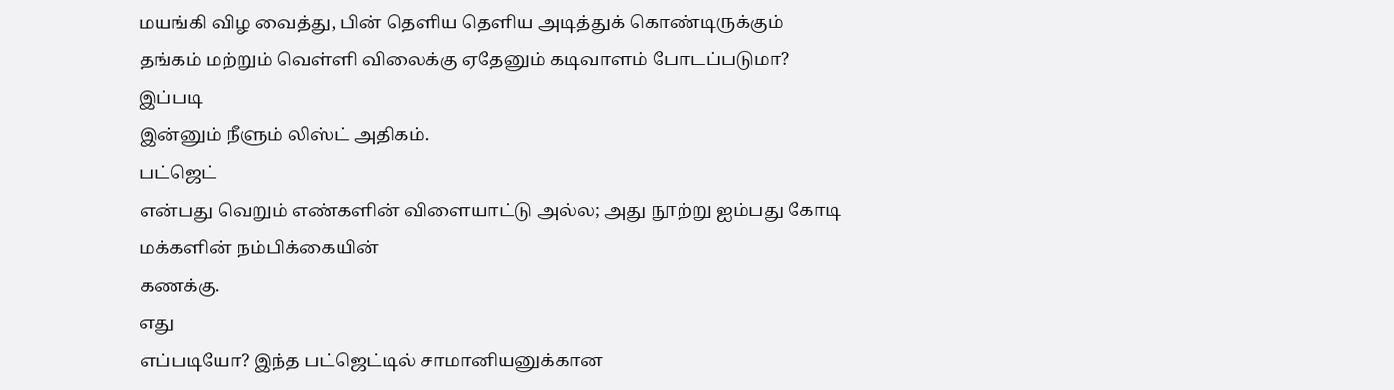மயங்கி விழ வைத்து, பின் தெளிய தெளிய அடித்துக் கொண்டிருக்கும்
தங்கம் மற்றும் வெள்ளி விலைக்கு ஏதேனும் கடிவாளம் போடப்படுமா?
இப்படி
இன்னும் நீளும் லிஸ்ட் அதிகம்.
பட்ஜெட்
என்பது வெறும் எண்களின் விளையாட்டு அல்ல; அது நூற்று ஐம்பது கோடி மக்களின் நம்பிக்கையின்
கணக்கு.
எது
எப்படியோ? இந்த பட்ஜெட்டில் சாமானியனுக்கான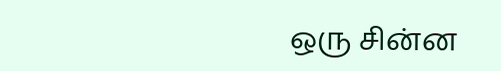ஒரு சின்ன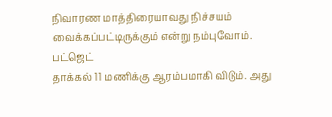நிவாரண மாத்திரையாவது நிச்சயம்
வைக்கப்பட்டிருக்கும் என்று நம்புவோம்.
பட்ஜெட்
தாக்கல் 11 மணிக்கு ஆரம்பமாகி விடும். அது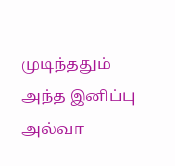முடிந்ததும் அந்த இனிப்பு அல்வா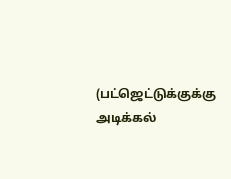(பட்ஜெட்டுக்குக்கு
அடிக்கல்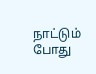நாட்டும் போது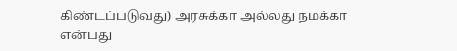கிண்டப்படுவது) அரசுக்கா அல்லது நமக்கா என்பது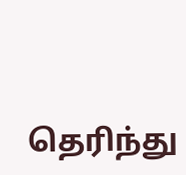தெரிந்து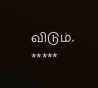விடும்.
*****